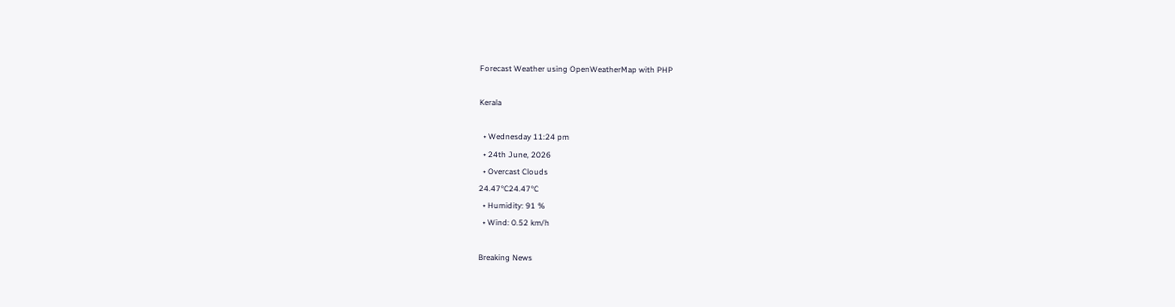Forecast Weather using OpenWeatherMap with PHP

Kerala

  • Wednesday 11:24 pm
  • 24th June, 2026
  • Overcast Clouds
24.47°C24.47°C
  • Humidity: 91 %
  • Wind: 0.52 km/h

Breaking News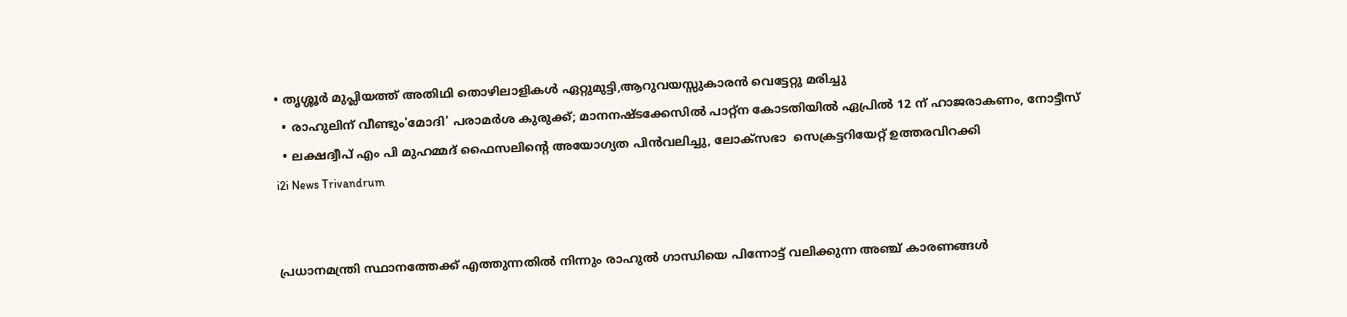• തൃശ്ശൂർ മുപ്ലിയത്ത് അതിഥി തൊഴിലാളികൾ ഏറ്റുമുട്ടി,ആറുവയസ്സുകാരൻ വെട്ടേറ്റു മരിച്ചു
  • രാഹുലിന് വീണ്ടും'മോദി' പരാമര്‍ശ കുരുക്ക്; മാനനഷ്ടക്കേസിൽ പാറ്റ്ന കോടതിയിൽ ഏപ്രിൽ 12 ന് ഹാജരാകണം, നോട്ടീസ്
  • ലക്ഷദ്വീപ് എം പി മുഹമ്മദ് ഫൈസലിൻ്റെ അയോഗ്യത പിൻവലിച്ചു, ലോക്സഭാ  സെക്രട്ടറിയേറ്റ് ഉത്തരവിറക്കി
i2i News Trivandrum


പ്രധാനമന്ത്രി സ്ഥാനത്തേക്ക് എത്തുന്നതില്‍ നിന്നും രാഹുല്‍ ഗാന്ധിയെ പിന്നോട്ട് വലിക്കുന്ന അഞ്ച് കാരണങ്ങള്‍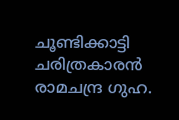ചൂണ്ടിക്കാട്ടി ചരിത്രകാരന്‍ രാമചന്ദ്ര ഗുഹ.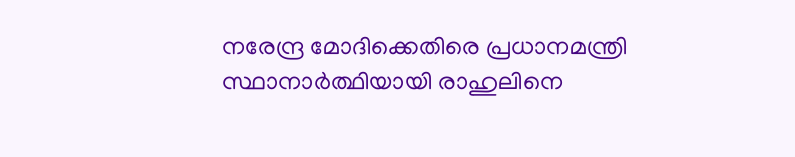നരേന്ദ്ര മോദിക്കെതിരെ പ്രധാനമന്ത്രി സ്ഥാനാര്‍ത്ഥിയായി രാഹുലിനെ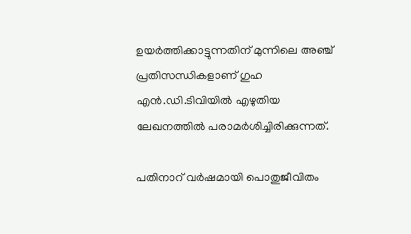ഉയര്‍ത്തിക്കാട്ടുന്നതിന് മുന്നിലെ അഞ്ച് പ്രതിസന്ധികളാണ് ഗുഹ എന്‍.ഡി.ടിവിയില്‍ എഴുതിയ ലേഖനത്തില്‍ പരാമര്‍ശിച്ചിരിക്കുന്നത്.

പതിനാറ് വര്‍ഷമായി പൊതുജീവിതം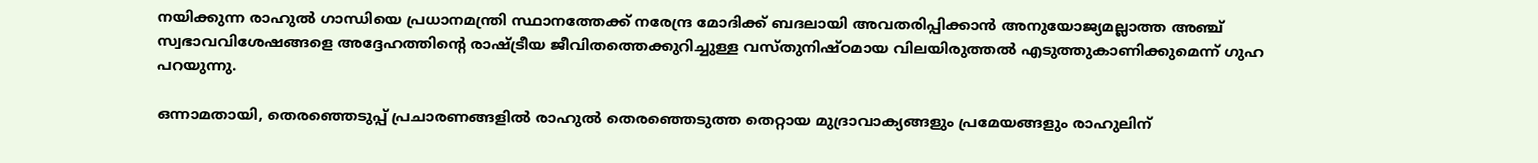നയിക്കുന്ന രാഹുല്‍ ഗാന്ധിയെ പ്രധാനമന്ത്രി സ്ഥാനത്തേക്ക് നരേന്ദ്ര മോദിക്ക് ബദലായി അവതരിപ്പിക്കാന്‍ അനുയോജ്യമല്ലാത്ത അഞ്ച് സ്വഭാവവിശേഷങ്ങളെ അദ്ദേഹത്തിന്റെ രാഷ്ട്രീയ ജീവിതത്തെക്കുറിച്ചുള്ള വസ്തുനിഷ്ഠമായ വിലയിരുത്തല്‍ എടുത്തുകാണിക്കുമെന്ന് ഗുഹ പറയുന്നു.

ഒന്നാമതായി, തെരഞ്ഞെടുപ്പ് പ്രചാരണങ്ങളില്‍ രാഹുല്‍ തെരഞ്ഞെടുത്ത തെറ്റായ മുദ്രാവാക്യങ്ങളും പ്രമേയങ്ങളും രാഹുലിന്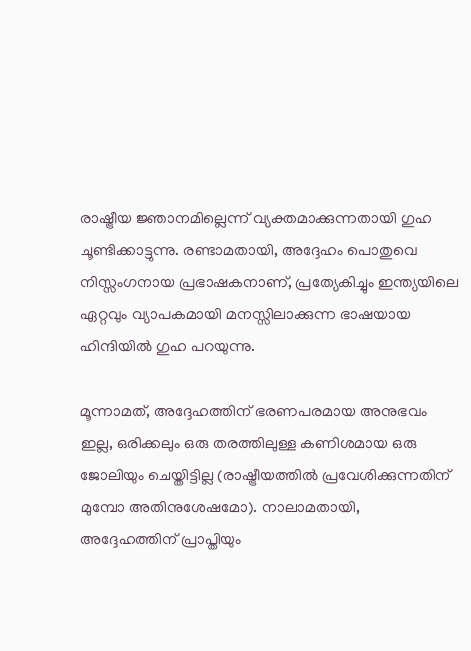രാഷ്ട്രീയ ജ്ഞാനമില്ലെന്ന് വ്യക്തമാക്കുന്നതായി ഗുഹ ചൂണ്ടിക്കാട്ടുന്നു. രണ്ടാമതായി, അദ്ദേഹം പൊതുവെ നിസ്സംഗനായ പ്രഭാഷകനാണ്, പ്രത്യേകിച്ചും ഇന്ത്യയിലെ ഏറ്റവും വ്യാപകമായി മനസ്സിലാക്കുന്ന ഭാഷയായ ഹിന്ദിയില്‍ ഗുഹ പറയുന്നു.

മൂന്നാമത്, അദ്ദേഹത്തിന് ഭരണപരമായ അനുഭവം ഇല്ല, ഒരിക്കലും ഒരു തരത്തിലുള്ള കണിശമായ ഒരു ജോലിയും ചെയ്തിട്ടില്ല (രാഷ്ട്രീയത്തില്‍ പ്രവേശിക്കുന്നതിന് മുമ്പോ അതിനുശേഷമോ). നാലാമതായി, അദ്ദേഹത്തിന് പ്രാപ്തിയും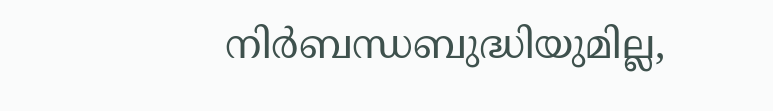നിര്‍ബന്ധബുദ്ധിയുമില്ല,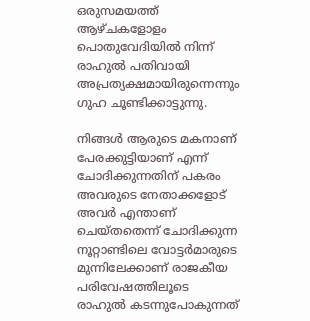ഒരുസമയത്ത് ആഴ്ചകളോളം പൊതുവേദിയില്‍ നിന്ന് രാഹുല്‍ പതിവായി അപ്രത്യക്ഷമായിരുന്നെന്നും ഗുഹ ചൂണ്ടിക്കാട്ടുന്നു.

നിങ്ങള്‍ ആരുടെ മകനാണ് പേരക്കുട്ടിയാണ് എന്ന് ചോദിക്കുന്നതിന് പകരം അവരുടെ നേതാക്കളോട് അവര്‍ എന്താണ് ചെയ്തതെന്ന് ചോദിക്കുന്ന നൂറ്റാണ്ടിലെ വോട്ടര്‍മാരുടെ മുന്നിലേക്കാണ് രാജകീയ പരിവേഷത്തിലൂടെ രാഹുല്‍ കടന്നുപോകുന്നത്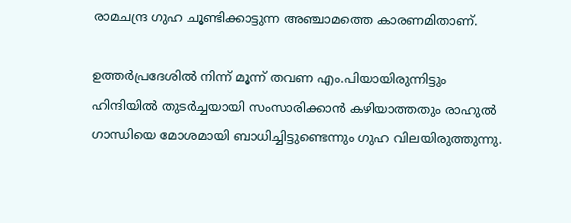രാമചന്ദ്ര ഗുഹ ചൂണ്ടിക്കാട്ടുന്ന അഞ്ചാമത്തെ കാരണമിതാണ്.

ഉത്തര്‍പ്രദേശില്‍ നിന്ന് മൂന്ന് തവണ എം.പിയായിരുന്നിട്ടും ഹിന്ദിയില്‍ തുടര്‍ച്ചയായി സംസാരിക്കാന്‍ കഴിയാത്തതും രാഹുല്‍ ഗാന്ധിയെ മോശമായി ബാധിച്ചിട്ടുണ്ടെന്നും ഗുഹ വിലയിരുത്തുന്നു.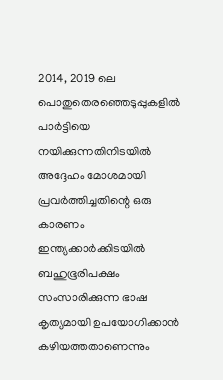2014, 2019 ലെ പൊതുതെരഞ്ഞെടുപ്പുകളില്‍ പാര്‍ട്ടിയെ നയിക്കുന്നതിനിടയില്‍ അദ്ദേഹം മോശമായി പ്രവര്‍ത്തിച്ചതിന്റെ ഒരു കാരണം ഇന്ത്യക്കാര്‍ക്കിടയില്‍ ബഹുഭൂരിപക്ഷം സംസാരിക്കുന്ന ഭാഷ കൃത്യമായി ഉപയോഗിക്കാന്‍ കഴിയത്തതാണെന്നും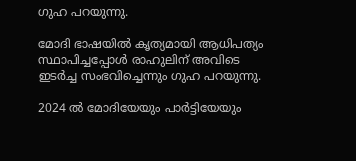ഗുഹ പറയുന്നു.

മോദി ഭാഷയില്‍ കൃത്യമായി ആധിപത്യം സ്ഥാപിച്ചപ്പോള്‍ രാഹുലിന് അവിടെ ഇടര്‍ച്ച സംഭവിച്ചെന്നും ഗുഹ പറയുന്നു.

2024 ല്‍ മോദിയേയും പാര്‍ട്ടിയേയും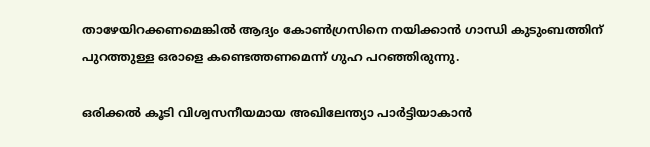താഴേയിറക്കണമെങ്കില്‍ ആദ്യം കോണ്‍ഗ്രസിനെ നയിക്കാന്‍ ഗാന്ധി കുടുംബത്തിന് പുറത്തുള്ള ഒരാളെ കണ്ടെത്തണമെന്ന് ഗുഹ പറഞ്ഞിരുന്നു.

ഒരിക്കല്‍ കൂടി വിശ്വസനീയമായ അഖിലേന്ത്യാ പാര്‍ട്ടിയാകാന്‍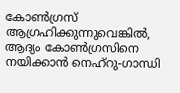കോണ്‍ഗ്രസ് ആഗ്രഹിക്കുന്നുവെങ്കില്‍, ആദ്യം കോണ്‍ഗ്രസിനെ നയിക്കാന്‍ നെഹ്‌റു-ഗാന്ധി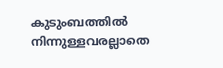കുടുംബത്തില്‍ നിന്നുള്ളവരല്ലാതെ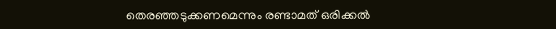തെരഞ്ഞടുക്കണമെന്നും രണ്ടാമത് ഒരിക്കല്‍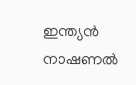ഇന്ത്യന്‍ നാഷണല്‍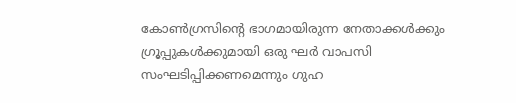കോണ്‍ഗ്രസിന്റെ ഭാഗമായിരുന്ന നേതാക്കള്‍ക്കും ഗ്രൂപ്പുകള്‍ക്കുമായി ഒരു ഘര്‍ വാപസി സംഘടിപ്പിക്കണമെന്നും ഗുഹ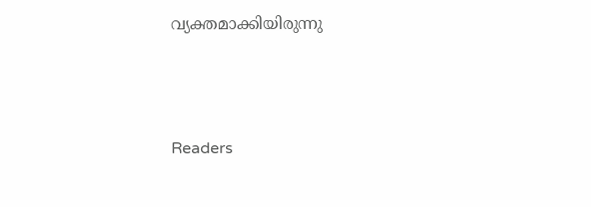വ്യക്തമാക്കിയിരുന്നു




Readers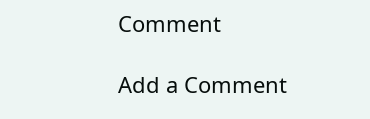Comment

Add a Comment